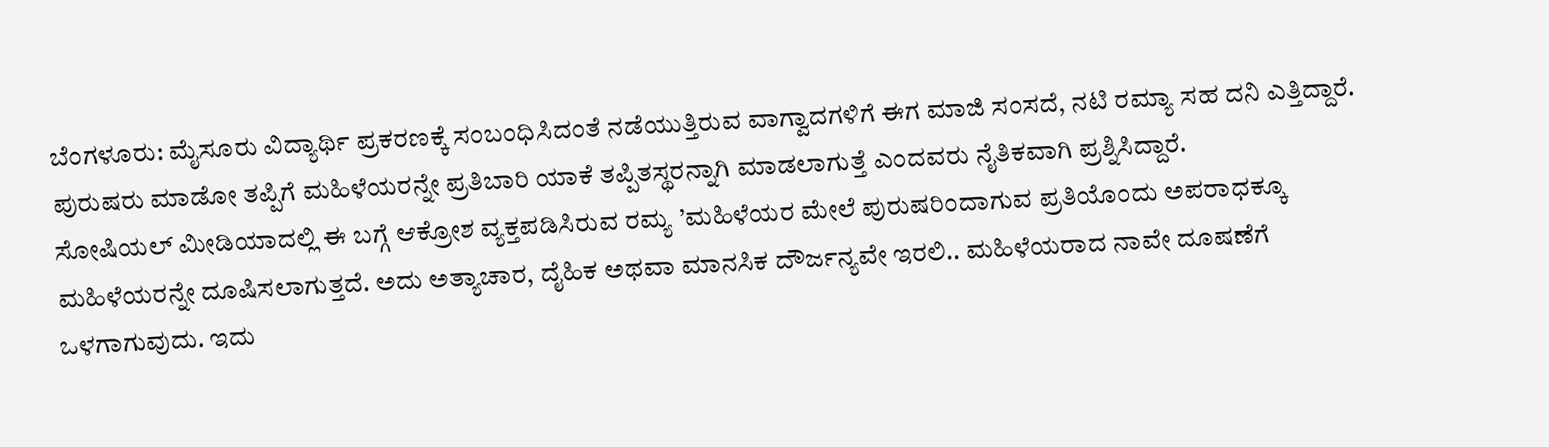ಬೆಂಗಳೂರು: ಮೈಸೂರು ವಿದ್ಯಾರ್ಥಿ ಪ್ರಕರಣಕ್ಕೆ ಸಂಬಂಧಿಸಿದಂತೆ ನಡೆಯುತ್ತಿರುವ ವಾಗ್ವಾದಗಳಿಗೆ ಈಗ ಮಾಜಿ ಸಂಸದೆ, ನಟಿ ರಮ್ಯಾ ಸಹ ದನಿ ಎತ್ತಿದ್ದಾರೆ. ಪುರುಷರು ಮಾಡೋ ತಪ್ಪಿಗೆ ಮಹಿಳೆಯರನ್ನೇ ಪ್ರತಿಬಾರಿ ಯಾಕೆ ತಪ್ಪಿತಸ್ಥರನ್ನಾಗಿ ಮಾಡಲಾಗುತ್ತೆ ಎಂದವರು ನೈತಿಕವಾಗಿ ಪ್ರಶ್ನಿಸಿದ್ದಾರೆ.
ಸೋಷಿಯಲ್ ಮೀಡಿಯಾದಲ್ಲಿ ಈ ಬಗ್ಗೆ ಆಕ್ರೋಶ ವ್ಯಕ್ತಪಡಿಸಿರುವ ರಮ್ಯ ’ಮಹಿಳೆಯರ ಮೇಲೆ ಪುರುಷರಿಂದಾಗುವ ಪ್ರತಿಯೊಂದು ಅಪರಾಧಕ್ಕೂ ಮಹಿಳೆಯರನ್ನೇ ದೂಷಿಸಲಾಗುತ್ತದೆ. ಅದು ಅತ್ಯಾಚಾರ, ದೈಹಿಕ ಅಥವಾ ಮಾನಸಿಕ ದೌರ್ಜನ್ಯವೇ ಇರಲಿ.. ಮಹಿಳೆಯರಾದ ನಾವೇ ದೂಷಣೆಗೆ ಒಳಗಾಗುವುದು. ಇದು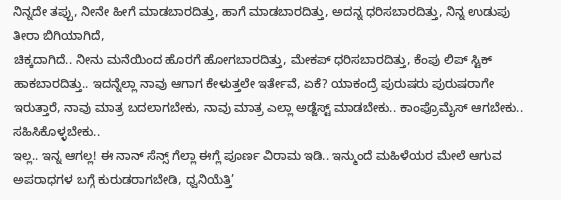ನಿನ್ನದೇ ತಪ್ಪು, ನೀನೇ ಹೀಗೆ ಮಾಡಬಾರದಿತ್ತು, ಹಾಗೆ ಮಾಡಬಾರದಿತ್ತು, ಅದನ್ನ ಧರಿಸಬಾರದಿತ್ತು, ನಿನ್ನ ಉಡುಪು ತೀರಾ ಬಿಗಿಯಾಗಿದೆ,
ಚಿಕ್ಕದಾಗಿದೆ.. ನೀನು ಮನೆಯಿಂದ ಹೊರಗೆ ಹೋಗಬಾರದಿತ್ತು, ಮೇಕಪ್ ಧರಿಸಬಾರದಿತ್ತು, ಕೆಂಪು ಲಿಪ್ ಸ್ಟಿಕ್ ಹಾಕಬಾರದಿತ್ತು.. ಇದನ್ನೆಲ್ಲಾ ನಾವು ಆಗಾಗ ಕೇಳುತ್ತಲೇ ಇರ್ತೇವೆ, ಏಕೆ? ಯಾಕಂದ್ರೆ ಪುರುಷರು ಪುರುಷರಾಗೇ ಇರುತ್ತಾರೆ, ನಾವು ಮಾತ್ರ ಬದಲಾಗಬೇಕು, ನಾವು ಮಾತ್ರ ಎಲ್ಲಾ ಅಡ್ಜೆಸ್ಟ್ ಮಾಡಬೇಕು.. ಕಾಂಪ್ರೊಮೈಸ್ ಆಗಬೇಕು.. ಸಹಿಸಿಕೊಳ್ಳಬೇಕು..
ಇಲ್ಲ.. ಇನ್ನ ಆಗಲ್ಲ! ಈ ನಾನ್ ಸೆನ್ಸ್ ಗೆಲ್ಲಾ ಈಗ್ಲೆ ಪೂರ್ಣ ವಿರಾಮ ಇಡಿ.. ಇನ್ಮುಂದೆ ಮಹಿಳೆಯರ ಮೇಲೆ ಆಗುವ ಅಪರಾಧಗಳ ಬಗ್ಗೆ ಕುರುಡರಾಗಬೇಡಿ, ಧ್ವನಿಯೆತ್ತಿ’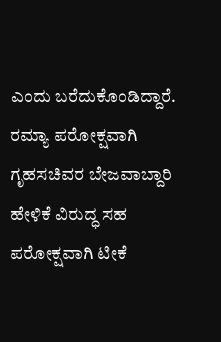ಎಂದು ಬರೆದುಕೊಂಡಿದ್ದಾರೆ. ರಮ್ಯಾ ಪರೋಕ್ಷವಾಗಿ ಗೃಹಸಚಿವರ ಬೇಜವಾಬ್ದಾರಿ ಹೇಳಿಕೆ ವಿರುದ್ಧ ಸಹ ಪರೋಕ್ಷವಾಗಿ ಟೀಕೆ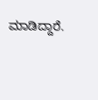ಮಾಡಿದ್ದಾರೆ.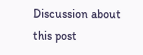Discussion about this post